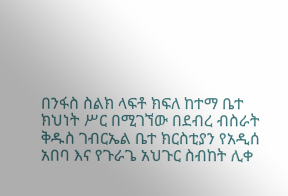በንፋስ ስልክ ላፍቶ ክፍለ ከተማ ቤተ ክህነት ሥር በሚገኘው በደብረ ብስራት ቅዱስ ገብርኤል ቤተ ክርስቲያን የአዲሰ አበባ እና የጉራጌ አህጉር ስብከት ሊቀ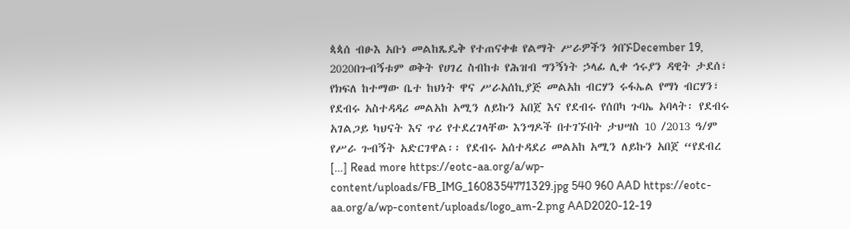ጳጳሰ ብፁእ አቡነ መልከጼዴቅ የተጠናቀቁ የልማት ሥራዎችን ጎበኙDecember 19, 2020በጉብኝቱም ወቅት የሀገረ ስብከቱ የሕዝብ ግንኝነት ኃላፊ ሊቀ ኅሩያን ዳዊት ታደሰ፣ የክፍለ ከተማው ቤተ ከህነት ዋና ሥራአሰኪያጅ መልአከ ብርሃን ሩፋኤል የማነ ብርሃን፣ የደብሩ አስተዳዳሪ መልአከ አሚን ለይኩን አበጀ እና የደብሩ የሰበካ ጉባኤ አባላት፡ የደብሩ አገልጋይ ካህናት እና ጥሪ የተደረገላቸው እንግዶች በተገኙበት ታህሣስ 10 /2013 ዓ/ም የሥራ ጉብኝት አድርገዋል፡፡ የደብሩ አሰተዳደሪ መልአከ አሚን ለይኩን አበጀ “የደብረ […] Read more https://eotc-aa.org/a/wp-content/uploads/FB_IMG_1608354771329.jpg 540 960 AAD https://eotc-aa.org/a/wp-content/uploads/logo_am-2.png AAD2020-12-19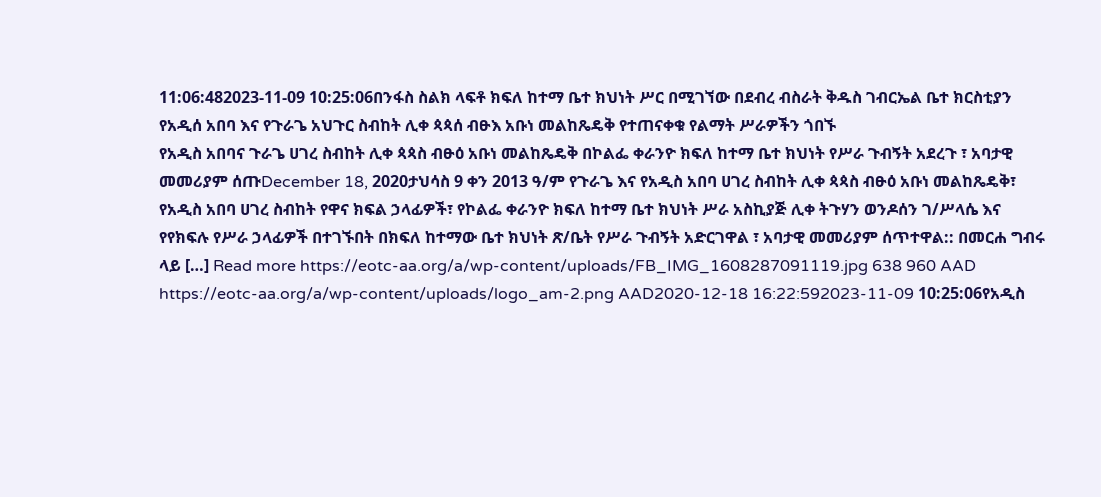11:06:482023-11-09 10:25:06በንፋስ ስልክ ላፍቶ ክፍለ ከተማ ቤተ ክህነት ሥር በሚገኘው በደብረ ብስራት ቅዱስ ገብርኤል ቤተ ክርስቲያን የአዲሰ አበባ እና የጉራጌ አህጉር ስብከት ሊቀ ጳጳሰ ብፁእ አቡነ መልከጼዴቅ የተጠናቀቁ የልማት ሥራዎችን ጎበኙ
የአዲስ አበባና ጉራጌ ሀገረ ስብከት ሊቀ ጳጳስ ብፁዕ አቡነ መልከጼዴቅ በኮልፌ ቀራንዮ ክፍለ ከተማ ቤተ ክህነት የሥራ ጉብኝት አደረጉ ፣ አባታዊ መመሪያም ሰጡDecember 18, 2020ታህሳስ 9 ቀን 2013 ዓ/ም የጉራጌ እና የአዲስ አበባ ሀገረ ስብከት ሊቀ ጳጳስ ብፁዕ አቡነ መልከጼዴቅ፣ የአዲስ አበባ ሀገረ ስብከት የዋና ክፍል ኃላፊዎች፣ የኮልፌ ቀራንዮ ክፍለ ከተማ ቤተ ክህነት ሥራ አስኪያጅ ሊቀ ትጉሃን ወንዶሰን ገ/ሥላሴ እና የየክፍሉ የሥራ ኃላፊዎች በተገኙበት በክፍለ ከተማው ቤተ ክህነት ጽ/ቤት የሥራ ጉብኝት አድርገዋል ፣ አባታዊ መመሪያም ሰጥተዋል:: በመርሐ ግብሩ ላይ […] Read more https://eotc-aa.org/a/wp-content/uploads/FB_IMG_1608287091119.jpg 638 960 AAD https://eotc-aa.org/a/wp-content/uploads/logo_am-2.png AAD2020-12-18 16:22:592023-11-09 10:25:06የአዲስ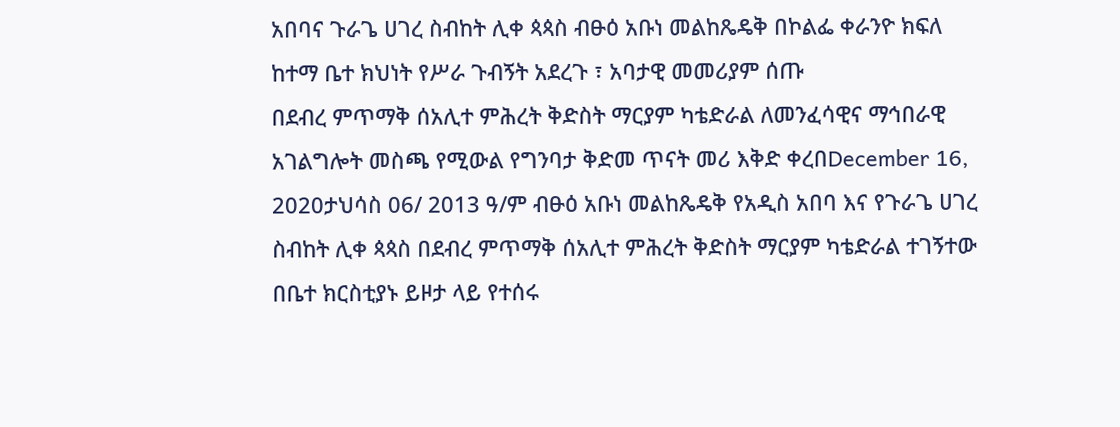አበባና ጉራጌ ሀገረ ስብከት ሊቀ ጳጳስ ብፁዕ አቡነ መልከጼዴቅ በኮልፌ ቀራንዮ ክፍለ ከተማ ቤተ ክህነት የሥራ ጉብኝት አደረጉ ፣ አባታዊ መመሪያም ሰጡ
በደብረ ምጥማቅ ሰአሊተ ምሕረት ቅድስት ማርያም ካቴድራል ለመንፈሳዊና ማኅበራዊ አገልግሎት መስጫ የሚውል የግንባታ ቅድመ ጥናት መሪ እቅድ ቀረበDecember 16, 2020ታህሳስ 06/ 2013 ዓ/ም ብፁዕ አቡነ መልከጼዴቅ የአዲስ አበባ እና የጉራጌ ሀገረ ስብከት ሊቀ ጳጳስ በደብረ ምጥማቅ ሰአሊተ ምሕረት ቅድስት ማርያም ካቴድራል ተገኝተው በቤተ ክርስቲያኑ ይዞታ ላይ የተሰሩ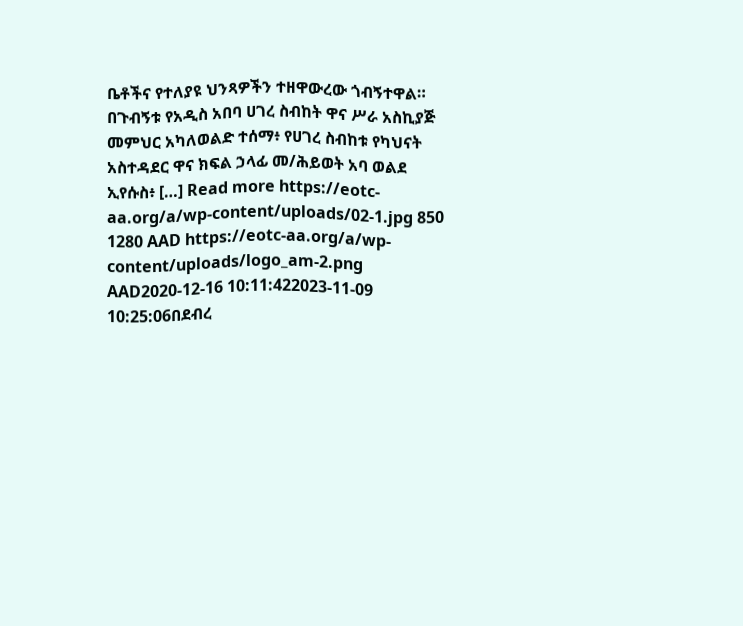ቤቶችና የተለያዩ ህንጻዎችን ተዘዋውረው ጎብኝተዋል። በጉብኝቱ የአዲስ አበባ ሀገረ ስብከት ዋና ሥራ አስኪያጅ መምህር አካለወልድ ተሰማ፥ የሀገረ ስብከቱ የካህናት አስተዳደር ዋና ክፍል ኃላፊ መ/ሕይወት አባ ወልደ ኢየሱስ፥ […] Read more https://eotc-aa.org/a/wp-content/uploads/02-1.jpg 850 1280 AAD https://eotc-aa.org/a/wp-content/uploads/logo_am-2.png AAD2020-12-16 10:11:422023-11-09 10:25:06በደብረ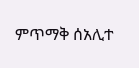ምጥማቅ ሰአሊተ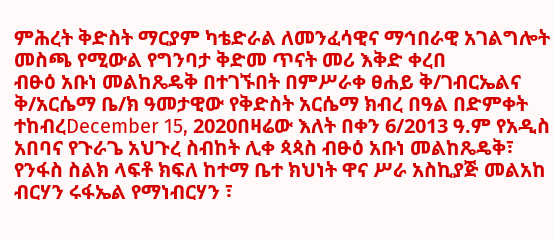ምሕረት ቅድስት ማርያም ካቴድራል ለመንፈሳዊና ማኅበራዊ አገልግሎት መስጫ የሚውል የግንባታ ቅድመ ጥናት መሪ እቅድ ቀረበ
ብፁዕ አቡነ መልከጼዴቅ በተገኙበት በምሥራቀ ፀሐይ ቅ/ገብርኤልና ቅ/አርሴማ ቤ/ክ ዓመታዊው የቅድስት አርሴማ ክብረ በዓል በድምቀት ተከብረDecember 15, 2020በዛሬው እለት በቀን 6/2013 ዓ.ም የአዲስ አበባና የጉራጌ አህጉረ ስብከት ሊቀ ጳጳስ ብፁዕ አቡነ መልከጼዴቅ፣ የንፋስ ስልክ ላፍቶ ክፍለ ከተማ ቤተ ክህነት ዋና ሥራ አስኪያጅ መልአከ ብርሃን ሩፋኤል የማነብርሃን ፣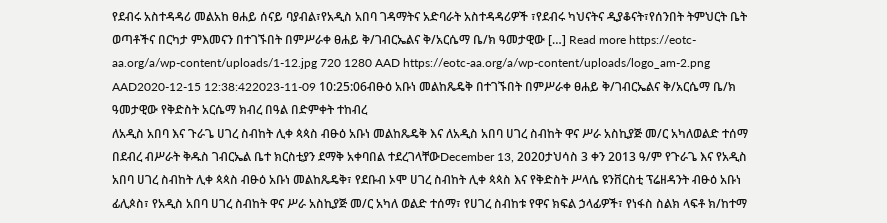የደብሩ አስተዳዳሪ መልአከ ፀሐይ ሰናይ ባያብል፣የአዲስ አበባ ገዳማትና አድባራት አስተዳዳሪዎች ፣የደብሩ ካህናትና ዲያቆናት፣የሰንበት ትምህርት ቤት ወጣቶችና በርካታ ምእመናን በተገኙበት በምሥራቀ ፀሐይ ቅ/ገብርኤልና ቅ/አርሴማ ቤ/ክ ዓመታዊው […] Read more https://eotc-aa.org/a/wp-content/uploads/1-12.jpg 720 1280 AAD https://eotc-aa.org/a/wp-content/uploads/logo_am-2.png AAD2020-12-15 12:38:422023-11-09 10:25:06ብፁዕ አቡነ መልከጼዴቅ በተገኙበት በምሥራቀ ፀሐይ ቅ/ገብርኤልና ቅ/አርሴማ ቤ/ክ ዓመታዊው የቅድስት አርሴማ ክብረ በዓል በድምቀት ተከብረ
ለአዲስ አበባ እና ጉራጌ ሀገረ ስብከት ሊቀ ጳጳስ ብፁዕ አቡነ መልከጼዴቅ እና ለአዲስ አበባ ሀገረ ስብከት ዋና ሥራ አስኪያጅ መ/ር አካለወልድ ተሰማ በደብረ ብሥራት ቅዱስ ገብርኤል ቤተ ክርስቲያን ደማቅ አቀባበል ተደረገላቸውDecember 13, 2020ታህሳስ 3 ቀን 2013 ዓ/ም የጉራጌ እና የአዲስ አበባ ሀገረ ስብከት ሊቀ ጳጳስ ብፁዕ አቡነ መልከጼዴቅ፣ የደቡብ ኦሞ ሀገረ ስብከት ሊቀ ጳጳስ እና የቅድስት ሥላሴ ዩንቨርስቲ ፕሬዘዳንት ብፁዕ አቡነ ፊሊጶስ፣ የአዲስ አበባ ሀገረ ስብከት ዋና ሥራ አስኪያጅ መ/ር አካለ ወልድ ተሰማ፣ የሀገረ ስብከቱ የዋና ክፍል ኃላፊዎች፣ የነፋስ ስልክ ላፍቶ ክ/ከተማ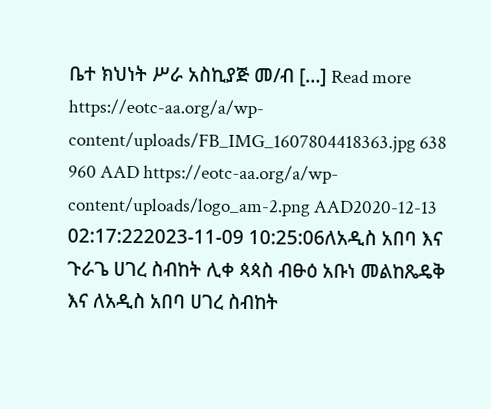ቤተ ክህነት ሥራ አስኪያጅ መ/ብ […] Read more https://eotc-aa.org/a/wp-content/uploads/FB_IMG_1607804418363.jpg 638 960 AAD https://eotc-aa.org/a/wp-content/uploads/logo_am-2.png AAD2020-12-13 02:17:222023-11-09 10:25:06ለአዲስ አበባ እና ጉራጌ ሀገረ ስብከት ሊቀ ጳጳስ ብፁዕ አቡነ መልከጼዴቅ እና ለአዲስ አበባ ሀገረ ስብከት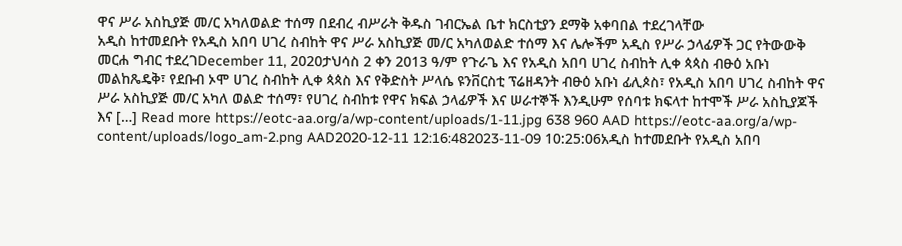ዋና ሥራ አስኪያጅ መ/ር አካለወልድ ተሰማ በደብረ ብሥራት ቅዱስ ገብርኤል ቤተ ክርስቲያን ደማቅ አቀባበል ተደረገላቸው
አዲስ ከተመደቡት የአዲስ አበባ ሀገረ ስብከት ዋና ሥራ አስኪያጅ መ/ር አካለወልድ ተሰማ እና ሌሎችም አዲስ የሥራ ኃላፊዎች ጋር የትውውቅ መርሐ ግብር ተደረገDecember 11, 2020ታህሳስ 2 ቀን 2013 ዓ/ም የጉራጌ እና የአዲስ አበባ ሀገረ ስብከት ሊቀ ጳጳስ ብፁዕ አቡነ መልከጼዴቅ፣ የደቡብ ኦሞ ሀገረ ስብከት ሊቀ ጳጳስ እና የቅድስት ሥላሴ ዩንቨርስቲ ፕሬዘዳንት ብፁዕ አቡነ ፊሊጶስ፣ የአዲስ አበባ ሀገረ ስብከት ዋና ሥራ አስኪያጅ መ/ር አካለ ወልድ ተሰማ፣ የሀገረ ስብከቱ የዋና ክፍል ኃላፊዎች እና ሠራተኞች እንዲሁም የሰባቱ ክፍላተ ከተሞች ሥራ አስኪያጆች እና […] Read more https://eotc-aa.org/a/wp-content/uploads/1-11.jpg 638 960 AAD https://eotc-aa.org/a/wp-content/uploads/logo_am-2.png AAD2020-12-11 12:16:482023-11-09 10:25:06አዲስ ከተመደቡት የአዲስ አበባ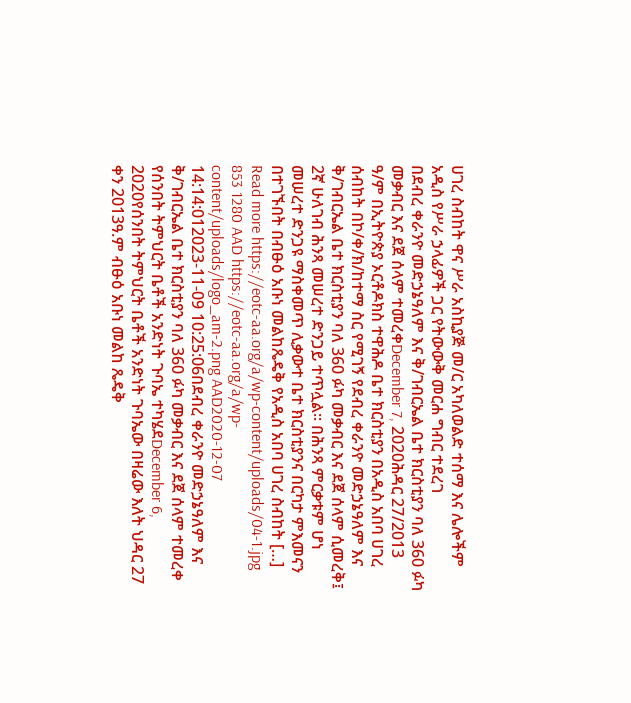ሀገረ ስብከት ዋና ሥራ አስኪያጅ መ/ር አካለወልድ ተሰማ እና ሌሎችም አዲስ የሥራ ኃላፊዎች ጋር የትውውቅ መርሐ ግብር ተደረገ
በደብረ ቀራንዮ መድኃኔዓለም እና ቅ/ገብርኤል ቤተ ክርስቲያን ባለ 360 ፉካ መቃብር እና ደጀ ሰላም ተመረቀDecember 7, 2020ሕዳር 27/2013 ዓ/ም በኢትዮጵያ ኦርቶዶክስ ተዋሕዶ ቤተ ክርስቲያን በአዲስ አበባ ሀገረ ሰብከት በኮ/ቀ/ክ/ከተማ ስር የሚገኝ የደብረ ቀራንዮ መድኃኔዓለም እና ቅ/ገብርኤል ቤተ ክርስቲያን ባለ 360 ፉካ መቃብር እና ደጀ ሰላም ሲመረቅ፤ 2ኛ ሁለገብ ሕንጻ መሠረተ ድንጋይ ተጥሏል። በሕንጻ ምርቃቱም ሆነ መሠረተ ድንጋዩ ማስቀመጥ ሊቃውተ ቤተ ክርስቲያንና በርካታ ምእመናን በተገኙበት በብፁዕ አቡነ መልከጼዴቅ የአዲስ አበባ ሀገረ ስብከት […] Read more https://eotc-aa.org/a/wp-content/uploads/04-1.jpg 853 1280 AAD https://eotc-aa.org/a/wp-content/uploads/logo_am-2.png AAD2020-12-07 14:14:012023-11-09 10:25:06በደብረ ቀራንዮ መድኃኔዓለም እና ቅ/ገብርኤል ቤተ ክርስቲያን ባለ 360 ፉካ መቃብር እና ደጀ ሰላም ተመረቀ
የሰንበት ትምህርት ቤቶች አንድነት ጉባኤ ተካሄደDecember 6, 2020የሰንበት ትምህርት ቤቶች አንድነት ጉባኤው በዛሬው እለት ህዳር 27 ቀን 2013ዓ.ም ብፁዕ አቡነ መልከ ጼዴቅ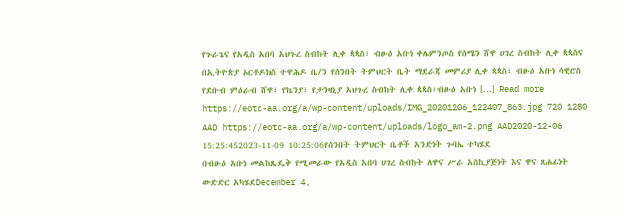የጉራጌና የአዲስ አበባ አህጉረ ስብከት ሊቀ ጳጳስ፣ ብፁዕ አቡነ ቀሌምንጦስ የሰሜን ሸዋ ሀገረ ስብከት ሊቀ ጳጳስና በኢትዮጵያ ኦርቶዶክስ ተዋሕዶ ቤ/ን የሰንበት ትምህርት ቤት ማደራጃ መምሪያ ሊቀ ጳጳስ፣ ብፁዕ አቡነ ሳዊሮስ የደቡብ ምዕራብ ሸዋ፣ የኬንያ፣ የታንዛኒያ አህጉረ ስብከት ሊቀ ጳጳስ፣ብፁዕ አቡነ […] Read more https://eotc-aa.org/a/wp-content/uploads/IMG_20201206_122407_863.jpg 720 1280 AAD https://eotc-aa.org/a/wp-content/uploads/logo_am-2.png AAD2020-12-06 15:25:452023-11-09 10:25:06የሰንበት ትምህርት ቤቶች አንድነት ጉባኤ ተካሄደ
በብፁዕ አቡነ መልከጼዴቅ የሚመራው የአዲስ አበባ ሀገረ ስብከት ለዋና ሥራ አስኪያጅነት እና ዋና ጸሐፊነት ውድድር አካሄደDecember 4,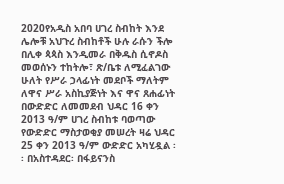2020የአዲስ አበባ ሀገረ ስብከት እንደ ሌሎቹ አህጉረ ስብከቶች ሁሉ ራሱን ችሎ በሊቀ ጳጳስ እንዲመራ በቅዱስ ሲኖዶስ መወሰኑን ተከትሎ፣ ጽ/ቤቱ ለሚፈልገው ሁለት የሥራ ኃላፊነት መደቦች ማለትም ለዋና ሥራ አስኪያጅነት እና ዋና ጸሐፊነት በውድድር ለመመደብ ህዳር 16 ቀን 2013 ዓ/ም ሀገረ ስብከቱ ባወጣው የውድድር ማስታወቂያ መሠረት ዛሬ ህዳር 25 ቀን 2013 ዓ/ም ውድድር አካሂዷል ፡፡ በአስተዳደር፡ በፋይናንስ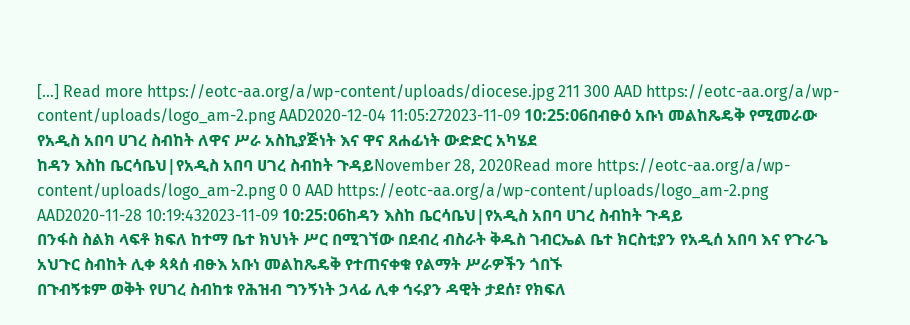[…] Read more https://eotc-aa.org/a/wp-content/uploads/diocese.jpg 211 300 AAD https://eotc-aa.org/a/wp-content/uploads/logo_am-2.png AAD2020-12-04 11:05:272023-11-09 10:25:06በብፁዕ አቡነ መልከጼዴቅ የሚመራው የአዲስ አበባ ሀገረ ስብከት ለዋና ሥራ አስኪያጅነት እና ዋና ጸሐፊነት ውድድር አካሄደ
ከዳን እስከ ቤርሳቤህ|የአዲስ አበባ ሀገረ ስብከት ጉዳይNovember 28, 2020Read more https://eotc-aa.org/a/wp-content/uploads/logo_am-2.png 0 0 AAD https://eotc-aa.org/a/wp-content/uploads/logo_am-2.png AAD2020-11-28 10:19:432023-11-09 10:25:06ከዳን እስከ ቤርሳቤህ|የአዲስ አበባ ሀገረ ስብከት ጉዳይ
በንፋስ ስልክ ላፍቶ ክፍለ ከተማ ቤተ ክህነት ሥር በሚገኘው በደብረ ብስራት ቅዱስ ገብርኤል ቤተ ክርስቲያን የአዲሰ አበባ እና የጉራጌ አህጉር ስብከት ሊቀ ጳጳሰ ብፁእ አቡነ መልከጼዴቅ የተጠናቀቁ የልማት ሥራዎችን ጎበኙ
በጉብኝቱም ወቅት የሀገረ ስብከቱ የሕዝብ ግንኝነት ኃላፊ ሊቀ ኅሩያን ዳዊት ታደሰ፣ የክፍለ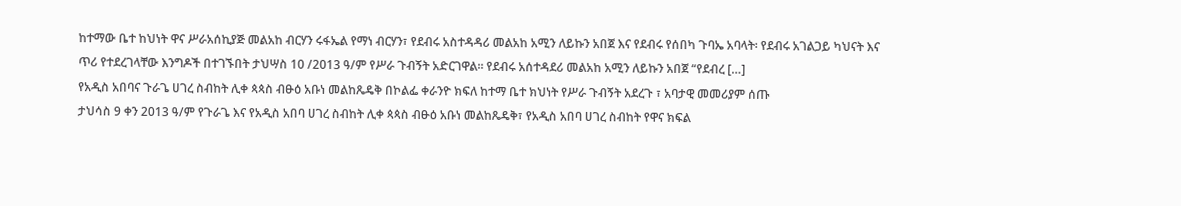ከተማው ቤተ ከህነት ዋና ሥራአሰኪያጅ መልአከ ብርሃን ሩፋኤል የማነ ብርሃን፣ የደብሩ አስተዳዳሪ መልአከ አሚን ለይኩን አበጀ እና የደብሩ የሰበካ ጉባኤ አባላት፡ የደብሩ አገልጋይ ካህናት እና ጥሪ የተደረገላቸው እንግዶች በተገኙበት ታህሣስ 10 /2013 ዓ/ም የሥራ ጉብኝት አድርገዋል፡፡ የደብሩ አሰተዳደሪ መልአከ አሚን ለይኩን አበጀ “የደብረ […]
የአዲስ አበባና ጉራጌ ሀገረ ስብከት ሊቀ ጳጳስ ብፁዕ አቡነ መልከጼዴቅ በኮልፌ ቀራንዮ ክፍለ ከተማ ቤተ ክህነት የሥራ ጉብኝት አደረጉ ፣ አባታዊ መመሪያም ሰጡ
ታህሳስ 9 ቀን 2013 ዓ/ም የጉራጌ እና የአዲስ አበባ ሀገረ ስብከት ሊቀ ጳጳስ ብፁዕ አቡነ መልከጼዴቅ፣ የአዲስ አበባ ሀገረ ስብከት የዋና ክፍል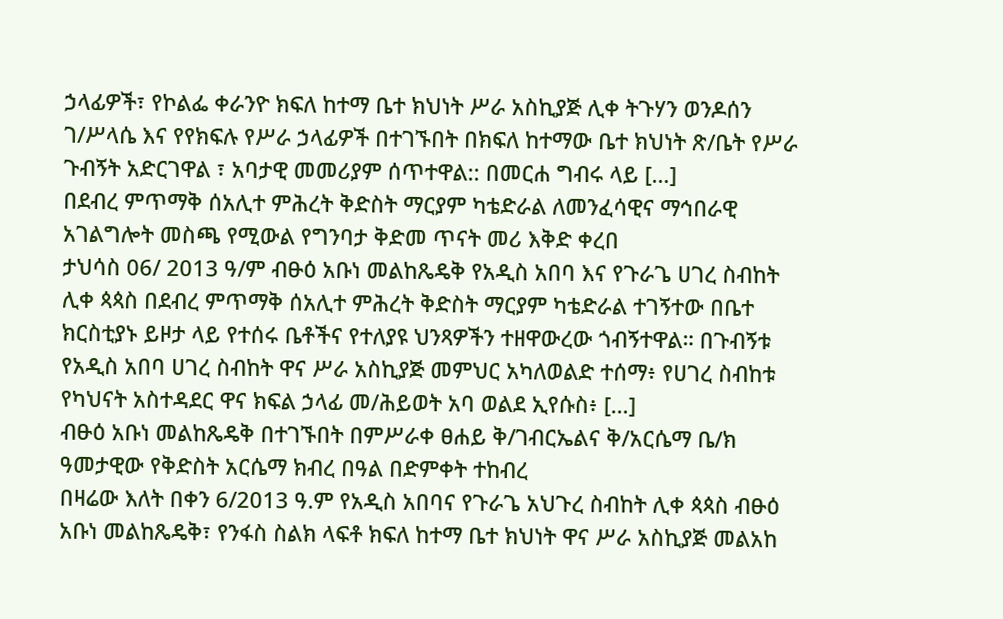ኃላፊዎች፣ የኮልፌ ቀራንዮ ክፍለ ከተማ ቤተ ክህነት ሥራ አስኪያጅ ሊቀ ትጉሃን ወንዶሰን ገ/ሥላሴ እና የየክፍሉ የሥራ ኃላፊዎች በተገኙበት በክፍለ ከተማው ቤተ ክህነት ጽ/ቤት የሥራ ጉብኝት አድርገዋል ፣ አባታዊ መመሪያም ሰጥተዋል:: በመርሐ ግብሩ ላይ […]
በደብረ ምጥማቅ ሰአሊተ ምሕረት ቅድስት ማርያም ካቴድራል ለመንፈሳዊና ማኅበራዊ አገልግሎት መስጫ የሚውል የግንባታ ቅድመ ጥናት መሪ እቅድ ቀረበ
ታህሳስ 06/ 2013 ዓ/ም ብፁዕ አቡነ መልከጼዴቅ የአዲስ አበባ እና የጉራጌ ሀገረ ስብከት ሊቀ ጳጳስ በደብረ ምጥማቅ ሰአሊተ ምሕረት ቅድስት ማርያም ካቴድራል ተገኝተው በቤተ ክርስቲያኑ ይዞታ ላይ የተሰሩ ቤቶችና የተለያዩ ህንጻዎችን ተዘዋውረው ጎብኝተዋል። በጉብኝቱ የአዲስ አበባ ሀገረ ስብከት ዋና ሥራ አስኪያጅ መምህር አካለወልድ ተሰማ፥ የሀገረ ስብከቱ የካህናት አስተዳደር ዋና ክፍል ኃላፊ መ/ሕይወት አባ ወልደ ኢየሱስ፥ […]
ብፁዕ አቡነ መልከጼዴቅ በተገኙበት በምሥራቀ ፀሐይ ቅ/ገብርኤልና ቅ/አርሴማ ቤ/ክ ዓመታዊው የቅድስት አርሴማ ክብረ በዓል በድምቀት ተከብረ
በዛሬው እለት በቀን 6/2013 ዓ.ም የአዲስ አበባና የጉራጌ አህጉረ ስብከት ሊቀ ጳጳስ ብፁዕ አቡነ መልከጼዴቅ፣ የንፋስ ስልክ ላፍቶ ክፍለ ከተማ ቤተ ክህነት ዋና ሥራ አስኪያጅ መልአከ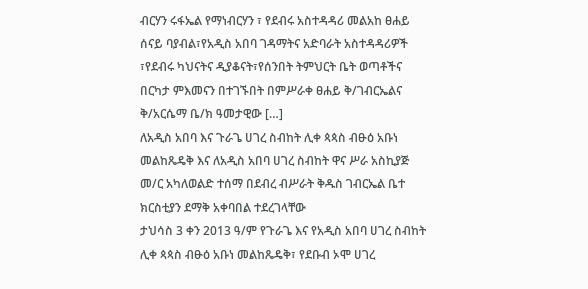ብርሃን ሩፋኤል የማነብርሃን ፣ የደብሩ አስተዳዳሪ መልአከ ፀሐይ ሰናይ ባያብል፣የአዲስ አበባ ገዳማትና አድባራት አስተዳዳሪዎች ፣የደብሩ ካህናትና ዲያቆናት፣የሰንበት ትምህርት ቤት ወጣቶችና በርካታ ምእመናን በተገኙበት በምሥራቀ ፀሐይ ቅ/ገብርኤልና ቅ/አርሴማ ቤ/ክ ዓመታዊው […]
ለአዲስ አበባ እና ጉራጌ ሀገረ ስብከት ሊቀ ጳጳስ ብፁዕ አቡነ መልከጼዴቅ እና ለአዲስ አበባ ሀገረ ስብከት ዋና ሥራ አስኪያጅ መ/ር አካለወልድ ተሰማ በደብረ ብሥራት ቅዱስ ገብርኤል ቤተ ክርስቲያን ደማቅ አቀባበል ተደረገላቸው
ታህሳስ 3 ቀን 2013 ዓ/ም የጉራጌ እና የአዲስ አበባ ሀገረ ስብከት ሊቀ ጳጳስ ብፁዕ አቡነ መልከጼዴቅ፣ የደቡብ ኦሞ ሀገረ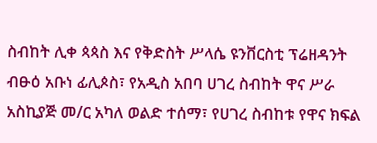ስብከት ሊቀ ጳጳስ እና የቅድስት ሥላሴ ዩንቨርስቲ ፕሬዘዳንት ብፁዕ አቡነ ፊሊጶስ፣ የአዲስ አበባ ሀገረ ስብከት ዋና ሥራ አስኪያጅ መ/ር አካለ ወልድ ተሰማ፣ የሀገረ ስብከቱ የዋና ክፍል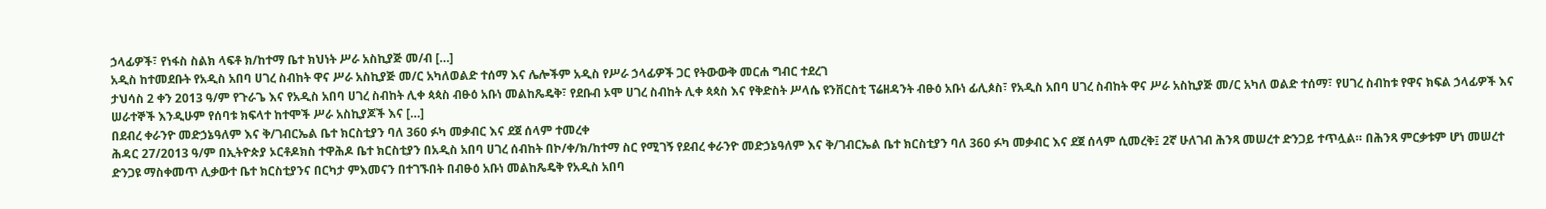ኃላፊዎች፣ የነፋስ ስልክ ላፍቶ ክ/ከተማ ቤተ ክህነት ሥራ አስኪያጅ መ/ብ […]
አዲስ ከተመደቡት የአዲስ አበባ ሀገረ ስብከት ዋና ሥራ አስኪያጅ መ/ር አካለወልድ ተሰማ እና ሌሎችም አዲስ የሥራ ኃላፊዎች ጋር የትውውቅ መርሐ ግብር ተደረገ
ታህሳስ 2 ቀን 2013 ዓ/ም የጉራጌ እና የአዲስ አበባ ሀገረ ስብከት ሊቀ ጳጳስ ብፁዕ አቡነ መልከጼዴቅ፣ የደቡብ ኦሞ ሀገረ ስብከት ሊቀ ጳጳስ እና የቅድስት ሥላሴ ዩንቨርስቲ ፕሬዘዳንት ብፁዕ አቡነ ፊሊጶስ፣ የአዲስ አበባ ሀገረ ስብከት ዋና ሥራ አስኪያጅ መ/ር አካለ ወልድ ተሰማ፣ የሀገረ ስብከቱ የዋና ክፍል ኃላፊዎች እና ሠራተኞች እንዲሁም የሰባቱ ክፍላተ ከተሞች ሥራ አስኪያጆች እና […]
በደብረ ቀራንዮ መድኃኔዓለም እና ቅ/ገብርኤል ቤተ ክርስቲያን ባለ 360 ፉካ መቃብር እና ደጀ ሰላም ተመረቀ
ሕዳር 27/2013 ዓ/ም በኢትዮጵያ ኦርቶዶክስ ተዋሕዶ ቤተ ክርስቲያን በአዲስ አበባ ሀገረ ሰብከት በኮ/ቀ/ክ/ከተማ ስር የሚገኝ የደብረ ቀራንዮ መድኃኔዓለም እና ቅ/ገብርኤል ቤተ ክርስቲያን ባለ 360 ፉካ መቃብር እና ደጀ ሰላም ሲመረቅ፤ 2ኛ ሁለገብ ሕንጻ መሠረተ ድንጋይ ተጥሏል። በሕንጻ ምርቃቱም ሆነ መሠረተ ድንጋዩ ማስቀመጥ ሊቃውተ ቤተ ክርስቲያንና በርካታ ምእመናን በተገኙበት በብፁዕ አቡነ መልከጼዴቅ የአዲስ አበባ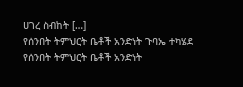ሀገረ ስብከት […]
የሰንበት ትምህርት ቤቶች አንድነት ጉባኤ ተካሄደ
የሰንበት ትምህርት ቤቶች አንድነት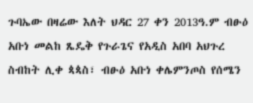ጉባኤው በዛሬው እለት ህዳር 27 ቀን 2013ዓ.ም ብፁዕ አቡነ መልከ ጼዴቅ የጉራጌና የአዲስ አበባ አህጉረ ስብከት ሊቀ ጳጳስ፣ ብፁዕ አቡነ ቀሌምንጦስ የሰሜን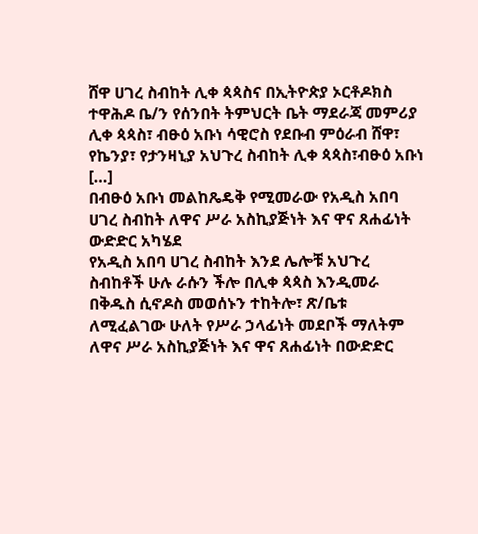ሸዋ ሀገረ ስብከት ሊቀ ጳጳስና በኢትዮጵያ ኦርቶዶክስ ተዋሕዶ ቤ/ን የሰንበት ትምህርት ቤት ማደራጃ መምሪያ ሊቀ ጳጳስ፣ ብፁዕ አቡነ ሳዊሮስ የደቡብ ምዕራብ ሸዋ፣ የኬንያ፣ የታንዛኒያ አህጉረ ስብከት ሊቀ ጳጳስ፣ብፁዕ አቡነ […]
በብፁዕ አቡነ መልከጼዴቅ የሚመራው የአዲስ አበባ ሀገረ ስብከት ለዋና ሥራ አስኪያጅነት እና ዋና ጸሐፊነት ውድድር አካሄደ
የአዲስ አበባ ሀገረ ስብከት እንደ ሌሎቹ አህጉረ ስብከቶች ሁሉ ራሱን ችሎ በሊቀ ጳጳስ እንዲመራ በቅዱስ ሲኖዶስ መወሰኑን ተከትሎ፣ ጽ/ቤቱ ለሚፈልገው ሁለት የሥራ ኃላፊነት መደቦች ማለትም ለዋና ሥራ አስኪያጅነት እና ዋና ጸሐፊነት በውድድር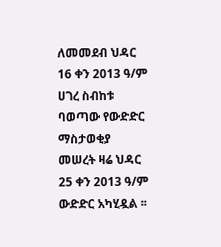ለመመደብ ህዳር 16 ቀን 2013 ዓ/ም ሀገረ ስብከቱ ባወጣው የውድድር ማስታወቂያ መሠረት ዛሬ ህዳር 25 ቀን 2013 ዓ/ም ውድድር አካሂዷል ፡፡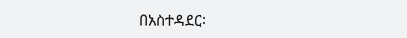በአስተዳደር፡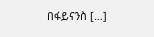በፋይናንስ […]